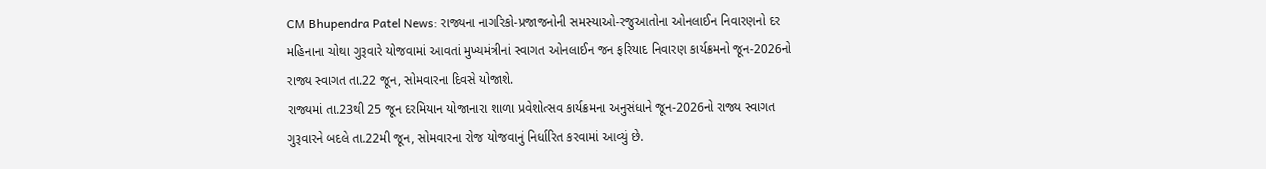CM Bhupendra Patel News: રાજ્યના નાગરિકો-પ્રજાજનોની સમસ્યાઓ-રજુઆતોના ઓનલાઈન નિવારણનો દર મહિનાના ચોથા ગુરૂવારે યોજવામાં આવતાં મુખ્યમંત્રીનાં સ્વાગત ઓનલાઈન જન ફરિયાદ નિવારણ કાર્યક્રમનો જૂન-2026નો રાજ્ય સ્વાગત તા.22 જૂન, સોમવારના દિવસે યોજાશે.
રાજ્યમાં તા.23થી 25 જૂન દરમિયાન યોજાનારા શાળા પ્રવેશોત્સવ કાર્યક્રમના અનુસંધાને જૂન-2026નો રાજ્ય સ્વાગત ગુરૂવારને બદલે તા.22મી જૂન, સોમવારના રોજ યોજવાનું નિર્ધારિત કરવામાં આવ્યું છે.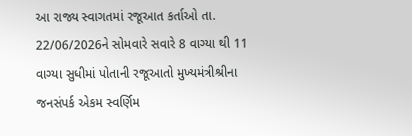આ રાજ્ય સ્વાગતમાં રજૂઆત કર્તાઓ તા. 22/06/2026ને સોમવારે સવારે 8 વાગ્યા થી 11 વાગ્યા સુધીમાં પોતાની રજૂઆતો મુખ્યમંત્રીશ્રીના જનસંપર્ક એકમ સ્વર્ણિમ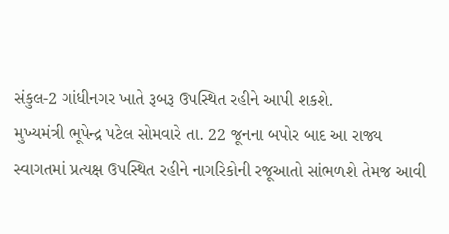સંકુલ-2 ગાંધીનગર ખાતે રૂબરૂ ઉપસ્થિત રહીને આપી શકશે.
મુખ્યમંત્રી ભૂપેન્દ્ર પટેલ સોમવારે તા. 22 જૂનના બપોર બાદ આ રાજ્ય સ્વાગતમાં પ્રત્યક્ષ ઉપસ્થિત રહીને નાગરિકોની રજૂઆતો સાંભળશે તેમજ આવી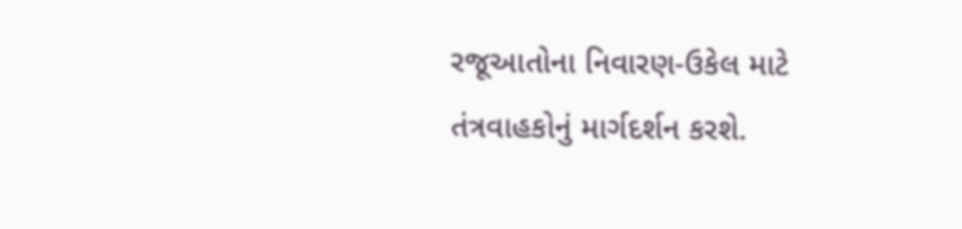રજૂઆતોના નિવારણ-ઉકેલ માટે તંત્રવાહકોનું માર્ગદર્શન કરશે.